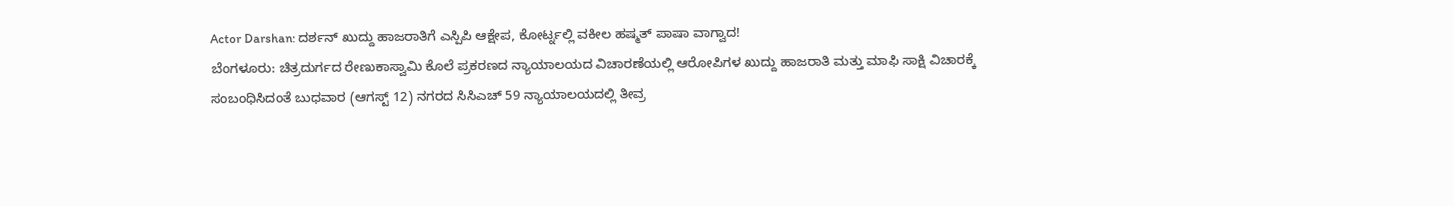Actor Darshan: ದರ್ಶನ್ ಖುದ್ದು ಹಾಜರಾತಿಗೆ ಎಸ್ಪಿಪಿ ಆಕ್ಷೇಪ, ಕೋರ್ಟ್ನಲ್ಲಿ ವಕೀಲ ಹಷ್ಮತ್ ಪಾಷಾ ವಾಗ್ವಾದ!
ಬೆಂಗಳೂರು: ಚಿತ್ರದುರ್ಗದ ರೇಣುಕಾಸ್ವಾಮಿ ಕೊಲೆ ಪ್ರಕರಣದ ನ್ಯಾಯಾಲಯದ ವಿಚಾರಣೆಯಲ್ಲಿ ಆರೋಪಿಗಳ ಖುದ್ದು ಹಾಜರಾತಿ ಮತ್ತು ಮಾಫಿ ಸಾಕ್ಷಿ ವಿಚಾರಕ್ಕೆ ಸಂಬಂಧಿಸಿದಂತೆ ಬುಧವಾರ (ಆಗಸ್ಟ್ 12) ನಗರದ ಸಿಸಿಎಚ್ 59 ನ್ಯಾಯಾಲಯದಲ್ಲಿ ತೀವ್ರ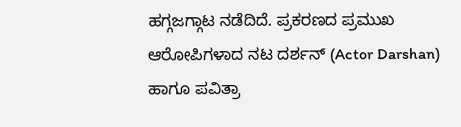ಹಗ್ಗಜಗ್ಗಾಟ ನಡೆದಿದೆ. ಪ್ರಕರಣದ ಪ್ರಮುಖ ಆರೋಪಿಗಳಾದ ನಟ ದರ್ಶನ್ (Actor Darshan) ಹಾಗೂ ಪವಿತ್ರಾ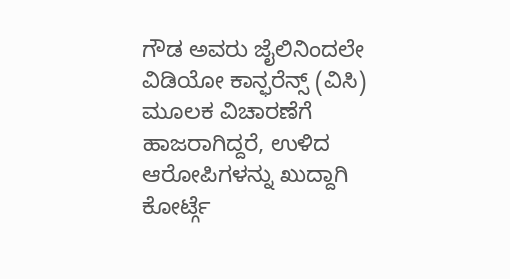ಗೌಡ ಅವರು ಜೈಲಿನಿಂದಲೇ ವಿಡಿಯೋ ಕಾನ್ಫರೆನ್ಸ್ (ವಿಸಿ) ಮೂಲಕ ವಿಚಾರಣೆಗೆ ಹಾಜರಾಗಿದ್ದರೆ, ಉಳಿದ ಆರೋಪಿಗಳನ್ನು ಖುದ್ದಾಗಿ ಕೋರ್ಟ್ಗೆ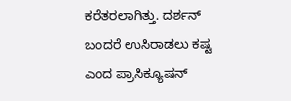ಕರೆತರಲಾಗಿತ್ತು. ದರ್ಶನ್ ಬಂದರೆ ಉಸಿರಾಡಲು ಕಷ್ಟ ಎಂದ ಪ್ರಾಸಿಕ್ಯೂಷನ್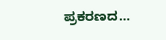ಪ್ರಕರಣದ…